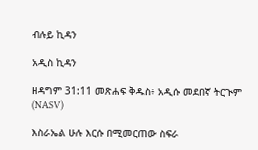ብሉይ ኪዳን

አዲስ ኪዳን

ዘዳግም 31:11 መጽሐፍ ቅዱስ፥ አዲሱ መደበኛ ትርጒም (NASV)

እስራኤል ሁሉ እርሱ በሚመርጠው ስፍራ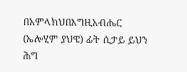በአምላክህበእግዚአብሔር (ኤሎሂም ያህዌ) ፊት ሲታይ ይህን ሕግ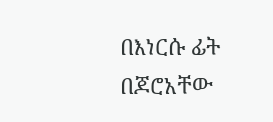በእነርሱ ፊት በጆሮአቸው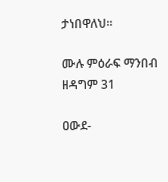ታነበዋለህ።

ሙሉ ምዕራፍ ማንበብ ዘዳግም 31

ዐውደ-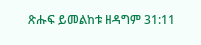ጽሑፍ ይመልከቱ ዘዳግም 31:11